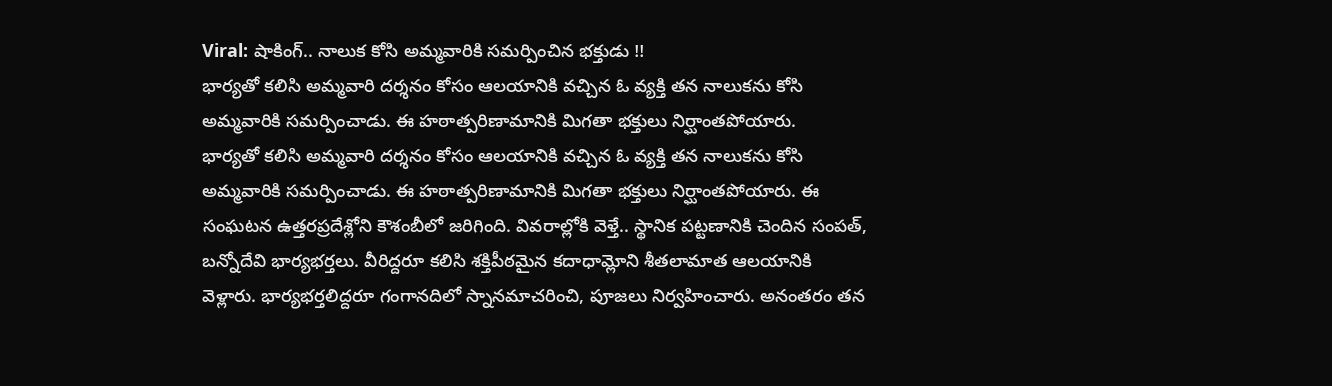Viral: షాకింగ్.. నాలుక కోసి అమ్మవారికి సమర్పించిన భక్తుడు !!
భార్యతో కలిసి అమ్మవారి దర్శనం కోసం ఆలయానికి వచ్చిన ఓ వ్యక్తి తన నాలుకను కోసి అమ్మవారికి సమర్పించాడు. ఈ హఠాత్పరిణామానికి మిగతా భక్తులు నిర్ఘాంతపోయారు.
భార్యతో కలిసి అమ్మవారి దర్శనం కోసం ఆలయానికి వచ్చిన ఓ వ్యక్తి తన నాలుకను కోసి అమ్మవారికి సమర్పించాడు. ఈ హఠాత్పరిణామానికి మిగతా భక్తులు నిర్ఘాంతపోయారు. ఈ సంఘటన ఉత్తరప్రదేశ్లోని కౌశంబీలో జరిగింది. వివరాల్లోకి వెళ్తే.. స్థానిక పట్టణానికి చెందిన సంపత్, బన్నోదేవి భార్యభర్తలు. వీరిద్దరూ కలిసి శక్తిపీఠమైన కదాధామ్లోని శీతలామాత ఆలయానికి వెళ్లారు. భార్యభర్తలిద్దరూ గంగానదిలో స్నానమాచరించి, పూజలు నిర్వహించారు. అనంతరం తన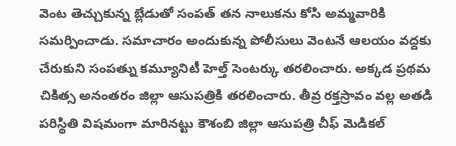వెంట తెచ్చుకున్న బ్లేడుతో సంపత్ తన నాలుకను కోసి అమ్మవారికి సమర్పించాడు. సమాచారం అందుకున్న పోలీసులు వెంటనే ఆలయం వద్దకు చేరుకుని సంపత్ను కమ్యూనిటీ హెల్త్ సెంటర్కు తరలించారు. అక్కడ ప్రథమ చికిత్స అనంతరం జిల్లా ఆసుపత్రికి తరలించారు. తీవ్ర రక్తస్రావం వల్ల అతడి పరిస్థితి విషమంగా మారినట్టు కౌశంబి జిల్లా ఆసుపత్రి చీఫ్ మెడికల్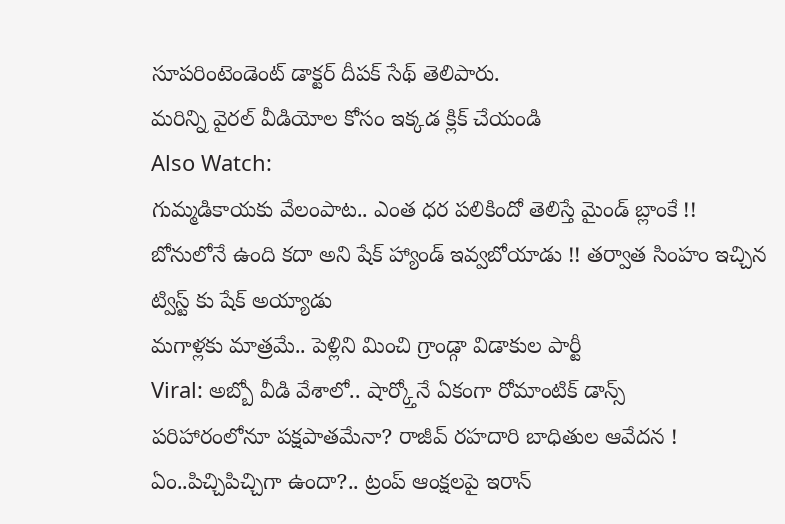సూపరింటెండెంట్ డాక్టర్ దీపక్ సేథ్ తెలిపారు.
మరిన్ని వైరల్ వీడియోల కోసం ఇక్కడ క్లిక్ చేయండి
Also Watch:
గుమ్మడికాయకు వేలంపాట.. ఎంత ధర పలికిందో తెలిస్తే మైండ్ బ్లాంకే !!
బోనులోనే ఉంది కదా అని షేక్ హ్యాండ్ ఇవ్వబోయాడు !! తర్వాత సింహం ఇచ్చిన ట్విస్ట్ కు షేక్ అయ్యాడు
మగాళ్లకు మాత్రమే.. పెళ్లిని మించి గ్రాండ్గా విడాకుల పార్టీ
Viral: అబ్బో వీడి వేశాలో.. షార్క్తోనే ఏకంగా రోమాంటిక్ డాన్స్
పరిహారంలోనూ పక్షపాతమేనా? రాజీవ్ రహదారి బాధితుల ఆవేదన !
ఏం..పిచ్చిపిచ్చిగా ఉందా?.. ట్రంప్ ఆంక్షలపై ఇరాన్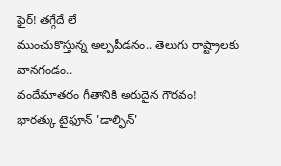ఫైర్! తగ్గేదే లే
ముంచుకొస్తున్న అల్పపీడనం.. తెలుగు రాష్ట్రాలకు వానగండం..
వందేమాతరం గీతానికి అరుదైన గౌరవం!
భారత్కు టైఫూన్ 'డాల్ఫిన్'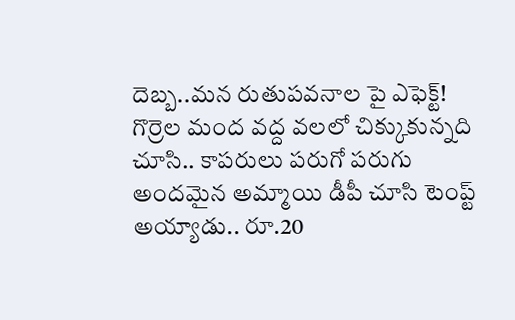దెబ్బ..మన రుతుపవనాల పై ఎఫెక్ట్!
గొర్రెల మంద వద్ద వలలో చిక్కుకున్నది చూసి.. కాపరులు పరుగో పరుగు
అందమైన అమ్మాయి డీపీ చూసి టెంప్ట్ అయ్యాడు.. రూ.20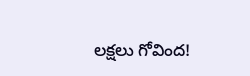లక్షలు గోవింద!